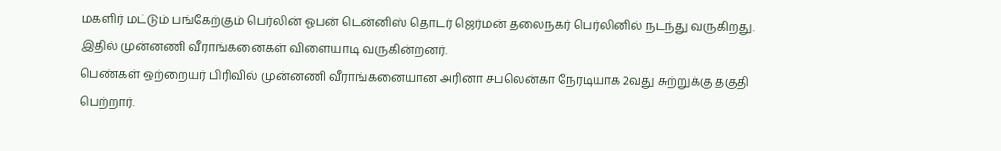மகளிர் மட்டும் பங்கேற்கும் பெர்லின் ஓபன் டென்னிஸ் தொடர் ஜெர்மன் தலைநகர் பெர்லினில் நடந்து வருகிறது. இதில் முன்னணி வீராங்கனைகள் விளையாடி வருகின்றனர்.
பெண்கள் ஒற்றையர் பிரிவில் முன்னணி வீராங்கனையான அரினா சபலென்கா நேரடியாக 2வது சுற்றுக்கு தகுதி பெற்றார்.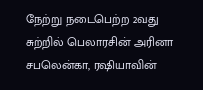நேற்று நடைபெற்ற 2வது சுற்றில் பெலாரசின் அரினா சபலென்கா, ரஷியாவின்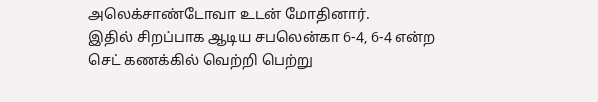அலெக்சாண்டோவா உடன் மோதினார்.
இதில் சிறப்பாக ஆடிய சபலென்கா 6-4, 6-4 என்ற செட் கணக்கில் வெற்றி பெற்று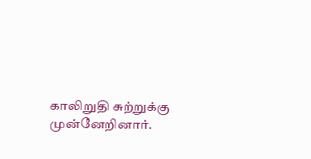காலிறுதி சுற்றுக்கு முன்னேறினார்.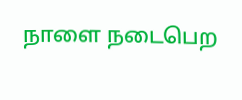நாளை நடைபெற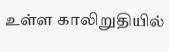உள்ள காலிறுதியில்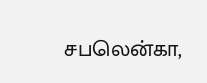சபலென்கா,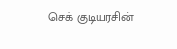செக் குடியரசின்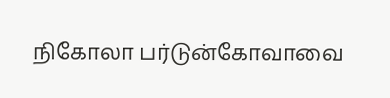நிகோலா பர்டுன்கோவாவை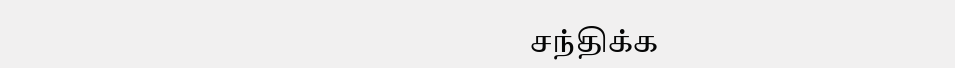சந்திக்க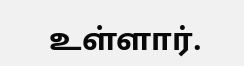உள்ளார்.